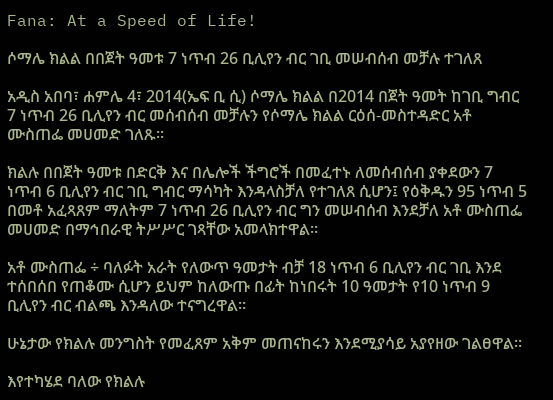Fana: At a Speed of Life!

ሶማሌ ክልል በበጀት ዓመቱ 7 ነጥብ 26 ቢሊየን ብር ገቢ መሠብሰብ መቻሉ ተገለጸ

አዲስ አበባ፣ ሐምሌ 4፣ 2014(ኤፍ ቢ ሲ) ሶማሌ ክልል በ2014 በጀት ዓመት ከገቢ ግብር 7 ነጥብ 26 ቢሊየን ብር መሰብሰብ መቻሉን የሶማሌ ክልል ርዕሰ-መስተዳድር አቶ ሙስጠፌ መሀመድ ገለጹ፡፡

ክልሉ በበጀት ዓመቱ በድርቅ እና በሌሎች ችግሮች በመፈተኑ ለመሰብሰብ ያቀደውን 7 ነጥብ 6 ቢሊየን ብር ገቢ ግብር ማሳካት እንዳላስቻለ የተገለጸ ሲሆን፤ የዕቅዱን 95 ነጥብ 5 በመቶ አፈጻጸም ማለትም 7 ነጥብ 26 ቢሊየን ብር ግን መሠብሰብ እንደቻለ አቶ ሙስጠፌ መሀመድ በማኅበራዊ ትሥሥር ገጻቸው አመላክተዋል፡፡

አቶ ሙስጠፌ ÷ ባለፉት አራት የለውጥ ዓመታት ብቻ 18 ነጥብ 6 ቢሊየን ብር ገቢ እንደ ተሰበሰበ የጠቆሙ ሲሆን ይህም ከለውጡ በፊት ከነበሩት 10 ዓመታት የ10 ነጥብ 9 ቢሊየን ብር ብልጫ እንዳለው ተናግረዋል፡፡

ሁኔታው የክልሉ መንግስት የመፈጸም አቅም መጠናከሩን እንደሚያሳይ አያየዘው ገልፀዋል።

እየተካሄደ ባለው የክልሉ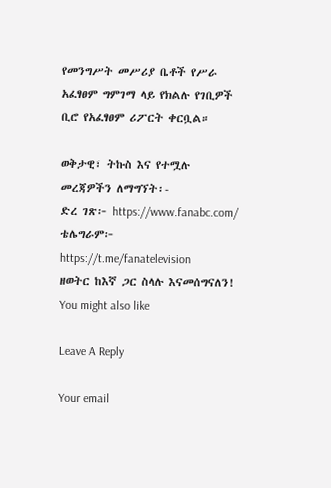የመንግሥት መሥሪያ ቤቶች የሥራ አፈፃፀም ግምገማ ላይ የክልሉ የገቢዎች ቢሮ የአፈፃፀም ሪፖርት ቀርቧል።

ወቅታዊ፣ ትኩስ እና የተሟሉ መረጃዎችን ለማግኘት፡-
ድረ ገጽ፦ https://www.fanabc.com/
ቴሌግራም፦ https://t.me/fanatelevision
ዘወትር ከእኛ ጋር ስላሉ እናመሰግናለን!
You might also like

Leave A Reply

Your email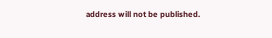address will not be published.